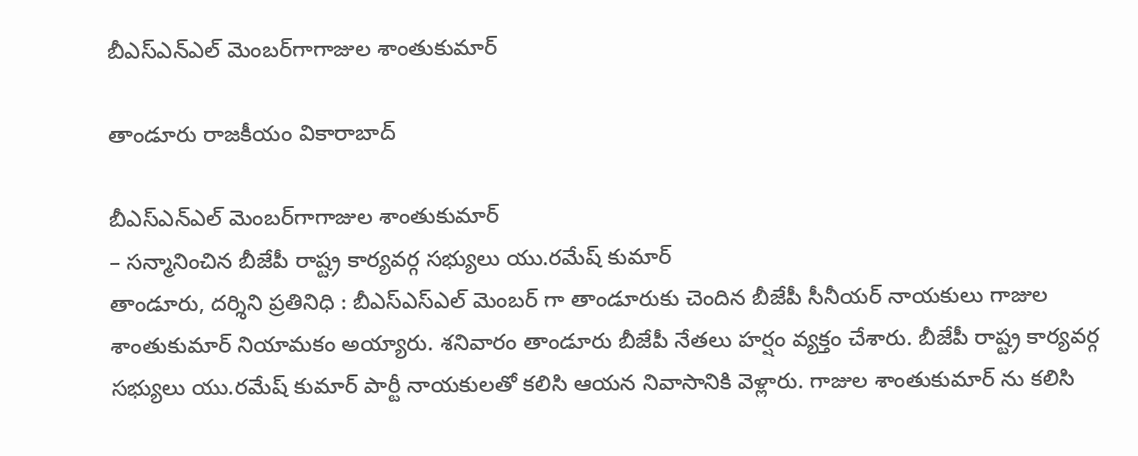బీఎస్ఎన్ఎల్ మెంబర్‌గాగాజుల శాంతుకుమార్

తాండూరు రాజకీయం వికారాబాద్

బీఎస్ఎన్ఎల్ మెంబర్‌గాగాజుల శాంతుకుమార్
– సన్మానించిన బీజేపీ రాష్ట్ర కార్యవర్గ సభ్యులు యు.రమేష్ కుమార్
తాండూరు, దర్శిని ప్రతినిధి : బీఎస్ఎస్ఎల్ మెంబర్ గా తాండూరుకు చెందిన బీజేపీ సీనీయర్ నాయకులు గాజుల శాంతుకుమార్ నియామకం అయ్యారు. శనివారం తాండూరు బీజేపీ నేతలు హర్షం వ్యక్తం చేశారు. బీజేపీ రాష్ట్ర కార్యవర్గ సభ్యులు యు.రమేష్ కుమార్ పార్టీ నాయకులతో కలిసి ఆయన నివాసానికి వెళ్లారు. గాజుల శాంతుకుమార్ ను కలిసి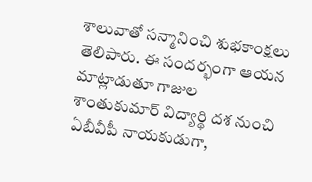శాలువాతో సన్మానించి శుభకాంక్షలు తెలిపారు. ఈ సందర్భంగా ఆయన మాట్లాడుతూ గాజుల శాంతుకుమార్ విద్యార్థి దశ నుంచి ఏబీవీపీ నాయకుడుగా,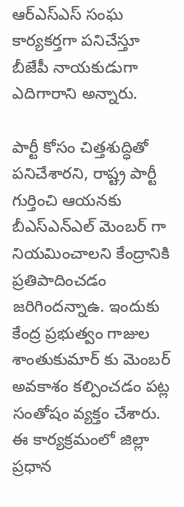ఆర్ఎస్ఎస్ సంఘ కార్యకర్తగా పనిచేస్తూ బీజేపీ నాయకుడుగా ఎదిగారాని అన్నారు.

పార్టీ కోసం చిత్తశుద్ధితో పనిచేశారని, రాష్ట్ర పార్టీ గుర్తించి ఆయనకు బీఎస్ఎన్ఎల్ మెంబర్ గా నియమించాలని కేంద్రానికి ప్రతిపాదించడం జరిగిందన్నాఉ. ఇందుకు కేంద్ర ప్రభుత్వం గాజుల శాంతుకుమార్ కు మెంబర్ అవకాశం కల్పించడం పట్ల సంతోషం వ్యక్తం చేశారు. ఈ కార్యక్రమంలో జిల్లా ప్రధాన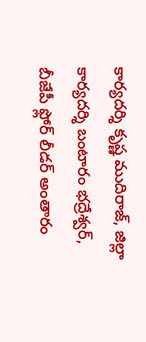కార్యదర్శి కృష్ణ ముదిరాజ్, జిల్లా కార్యదర్శి బంటారం భద్రేశ్వర్, బీజేపీ ఫ్లోర్ లీడర్ అంతారం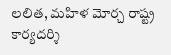లలిత, మహిళ మోర్చ రాష్ట్ర కార్యదర్శి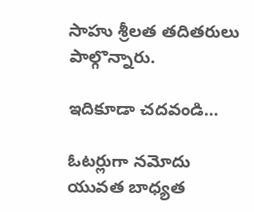సాహు శ్రీలత తదితరులు పాల్గొన్నారు.

ఇదికూడా చదవండి…

ఓటర్లుగా నమోదు యువత బాధ్యత